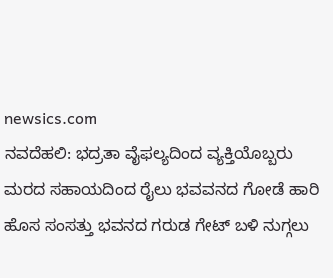newsics.com
ನವದೆಹಲಿ: ಭದ್ರತಾ ವೈಫಲ್ಯದಿಂದ ವ್ಯಕ್ತಿಯೊಬ್ಬರು ಮರದ ಸಹಾಯದಿಂದ ರೈಲು ಭವವನದ ಗೋಡೆ ಹಾರಿ ಹೊಸ ಸಂಸತ್ತು ಭವನದ ಗರುಡ ಗೇಟ್ ಬಳಿ ನುಗ್ಗಲು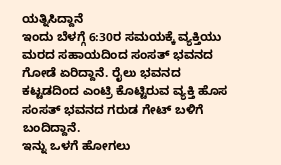ಯತ್ನಿಸಿದ್ದಾನೆ
ಇಂದು ಬೆಳಗ್ಗೆ 6:30ರ ಸಮಯಕ್ಕೆ ವ್ಯಕ್ತಿಯು ಮರದ ಸಹಾಯದಿಂದ ಸಂಸತ್ ಭವನದ ಗೋಡೆ ಏರಿದ್ದಾನೆ. ರೈಲು ಭವನದ ಕಟ್ಟಡದಿಂದ ಎಂಟ್ರಿ ಕೊಟ್ಟಿರುವ ವ್ಯಕ್ತಿ ಹೊಸ ಸಂಸತ್ ಭವನದ ಗರುಡ ಗೇಟ್ ಬಳಿಗೆ ಬಂದಿದ್ದಾನೆ.
ಇನ್ನು ಒಳಗೆ ಹೋಗಲು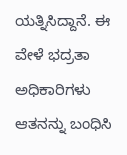ಯತ್ನಿಸಿದ್ದಾನೆ. ಈ ವೇಳೆ ಭದ್ರತಾ ಅಧಿಕಾರಿಗಳು ಆತನನ್ನು ಬಂಧಿಸಿ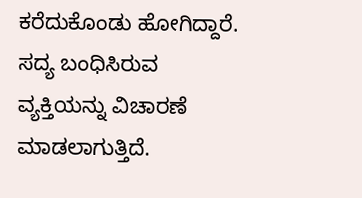ಕರೆದುಕೊಂಡು ಹೋಗಿದ್ದಾರೆ. ಸದ್ಯ ಬಂಧಿಸಿರುವ ವ್ಯಕ್ತಿಯನ್ನು ವಿಚಾರಣೆ ಮಾಡಲಾಗುತ್ತಿದೆ.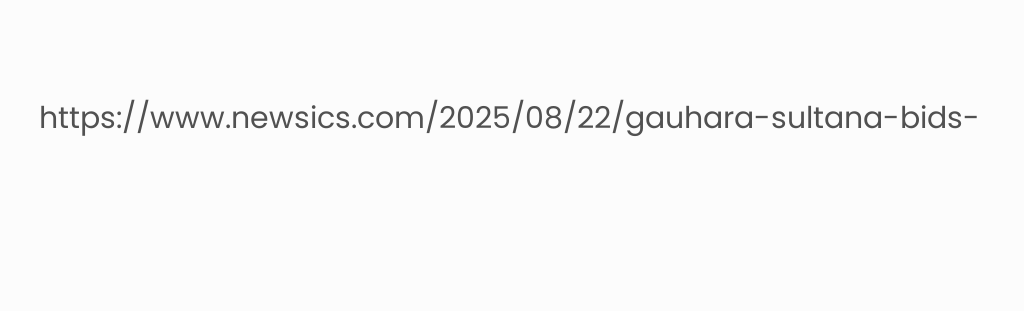https://www.newsics.com/2025/08/22/gauhara-sultana-bids-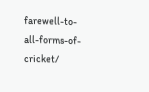farewell-to-all-forms-of-cricket/